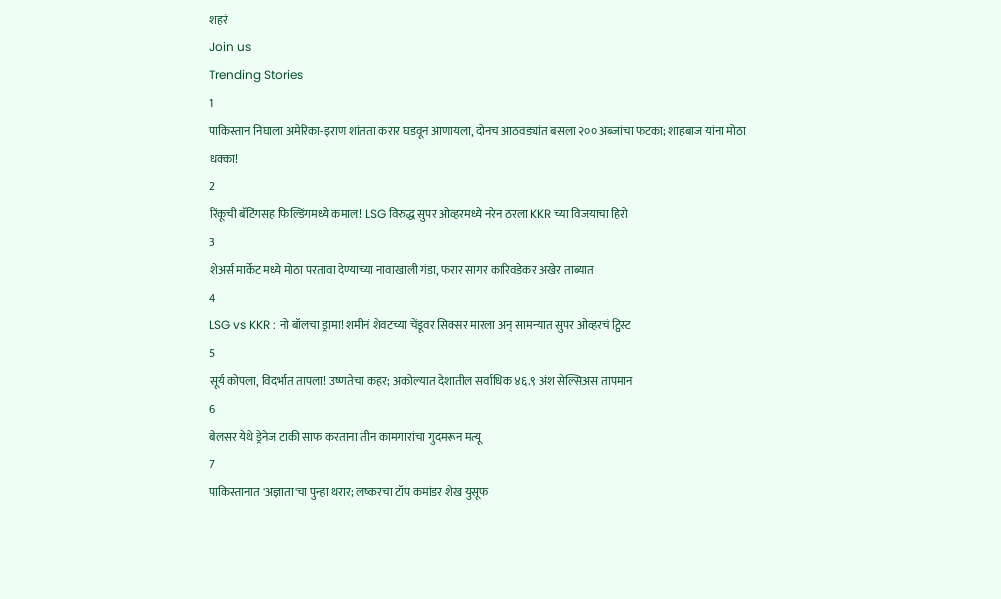शहरं
Join us
Trending Stories
1
पाकिस्तान निघाला अमेरिका-इराण शांतता करार घडवून आणायला, दोनच आठवड्यांत बसला २०० अब्जांचा फटका; शाहबाज यांना मोठा धक्का!
2
रिंकूची बॅटिंगसह फिल्डिंगमध्ये कमाल! LSG विरुद्ध सुपर ओव्हरमध्ये नरेन ठरला KKR च्या विजयाचा हिरो
3
शेअर्स मार्केट मध्ये मोठा परतावा देण्याच्या नावाखाली गंडा, फरार सागर कारिवडेकर अखेर ताब्यात
4
LSG vs KKR : नो बॉलचा ड्रामा! शमीनं शेवटच्या चेंडूवर सिक्सर मारला अन् सामन्यात सुपर ओव्हरचं ट्विस्ट
5
सूर्य कोपला, विदर्भात तापला! उष्णतेचा कहर; अकोल्यात देशातील सर्वाधिक ४६.९ अंश सेल्सिअस तापमान
6
बेलसर येथे ड्रेनेज टाकी साफ करताना तीन कामगारांचा गुदमरून मत्यू
7
पाकिस्तानात 'अज्ञाता'चा पुन्हा थरार; लष्करचा टॉप कमांडर शेख युसूफ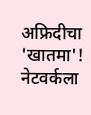अफ्रिदीचा 'खातमा'! नेटवर्कला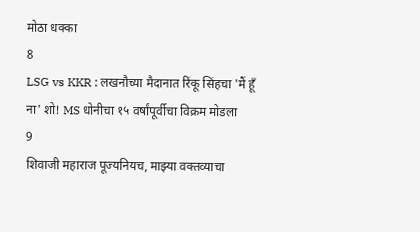मोठा धक्का
8
LSG vs KKR : लखनौच्या मैदानात रिंकू सिंहचा 'मैं हूँ ना' शो! MS धोनीचा १५ वर्षांपूर्वीचा विक्रम मोडला
9
शिवाजी महाराज पूज्यनियच, माझ्या वक्तव्याचा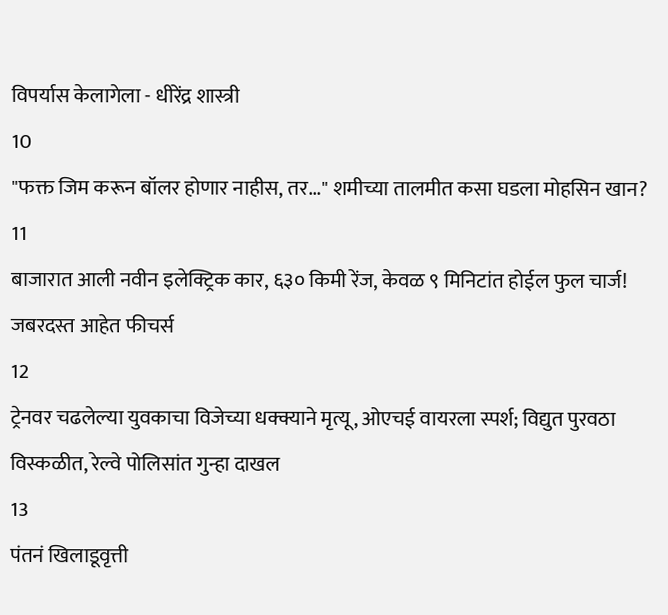विपर्यास केलागेला - धीरेंद्र शास्त्री
10
"फक्त जिम करून बॉलर होणार नाहीस, तर..." शमीच्या तालमीत कसा घडला मोहसिन खान?
11
बाजारात आली नवीन इलेक्ट्रिक कार, ६३० किमी रेंज, केवळ ९ मिनिटांत होईल फुल चार्ज! जबरदस्त आहेत फीचर्स
12
ट्रेनवर चढलेल्या युवकाचा विजेच्या धक्क्याने मृत्यू, ओएचई वायरला स्पर्श; विद्युत पुरवठा विस्कळीत, रेल्वे पोलिसांत गुन्हा दाखल
13
पंतनं खिलाडूवृत्ती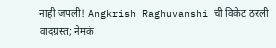नाही जपली! Angkrish Raghuvanshi ची विकेट ठरली वादग्रस्त; नेमकं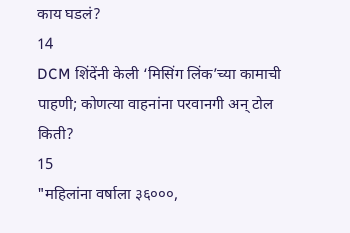काय घडलं?
14
DCM शिंदेंनी केली ‘मिसिंग लिंक’च्या कामाची पाहणी; कोणत्या वाहनांना परवानगी अन् टोल किती?
15
"महिलांना वर्षाला ३६०००,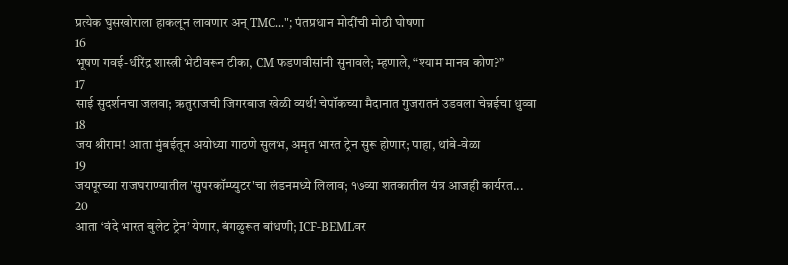प्रत्येक घुसखोराला हाकलून लावणार अन् TMC..."; पंतप्रधान मोदींची मोठी घोषणा
16
भूषण गवई-धीरेंद्र शास्त्री भेटीवरून टीका, CM फडणवीसांनी सुनावले; म्हणाले, “श्याम मानव कोण?”
17
साई सुदर्शनचा जलवा; ऋतुराजची जिगरबाज खेळी व्यर्थ! चेपॉकच्या मैदानात गुजरातनं उडवला चेन्नईचा धुव्वा
18
जय श्रीराम! आता मुंबईतून अयोध्या गाठणे सुलभ, अमृत भारत ट्रेन सुरू होणार; पाहा, थांबे-वेळा
19
जयपूरच्या राजघराण्यातील 'सुपरकॉम्प्युटर'चा लंडनमध्ये लिलाव; १७व्या शतकातील यंत्र आजही कार्यरत...
20
आता ‘वंदे भारत बुलेट ट्रेन’ येणार, बंगळुरूत बांधणी; ICF-BEMLवर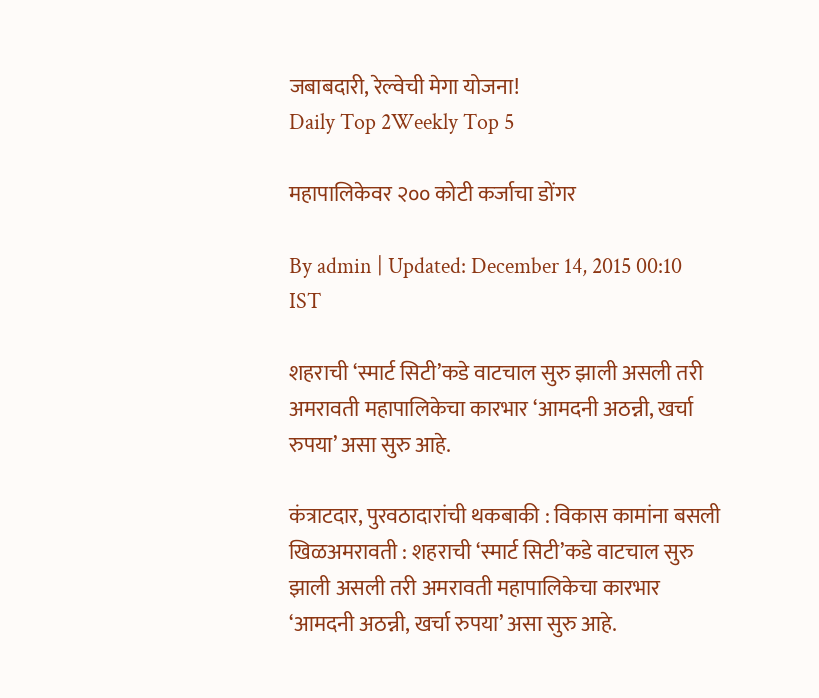जबाबदारी, रेल्वेची मेगा योजना!
Daily Top 2Weekly Top 5

महापालिकेवर २०० कोटी कर्जाचा डोंगर

By admin | Updated: December 14, 2015 00:10 IST

शहराची ‘स्मार्ट सिटी’कडे वाटचाल सुरु झाली असली तरी अमरावती महापालिकेचा कारभार ‘आमदनी अठन्नी, खर्चा रुपया’ असा सुरु आहे.

कंत्राटदार, पुरवठादारांची थकबाकी : विकास कामांना बसली खिळअमरावती : शहराची ‘स्मार्ट सिटी’कडे वाटचाल सुरु झाली असली तरी अमरावती महापालिकेचा कारभार ‘आमदनी अठन्नी, खर्चा रुपया’ असा सुरु आहे.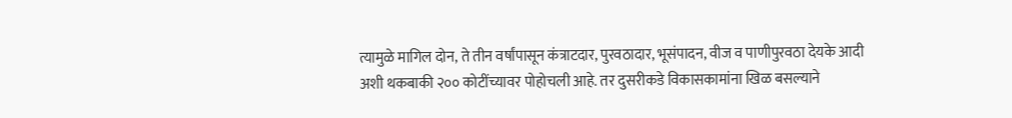त्यामुळे मागिल दोन, ते तीन वर्षांपासून कंत्राटदार, पुरवठादार, भूसंपादन, वीज व पाणीपुरवठा देयके आदी अशी थकबाकी २०० कोटींच्यावर पोहोचली आहे. तर दुसरीकडे विकासकामांना खिळ बसल्याने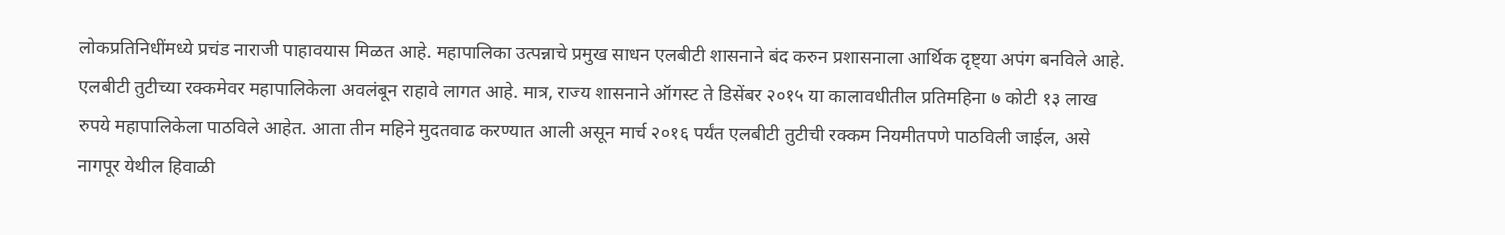लोकप्रतिनिधींमध्ये प्रचंड नाराजी पाहावयास मिळत आहे. महापालिका उत्पन्नाचे प्रमुख साधन एलबीटी शासनाने बंद करुन प्रशासनाला आर्थिक दृष्ट्या अपंग बनविले आहे. एलबीटी तुटीच्या रक्कमेवर महापालिकेला अवलंबून राहावे लागत आहे. मात्र, राज्य शासनाने ऑगस्ट ते डिसेंबर २०१५ या कालावधीतील प्रतिमहिना ७ कोटी १३ लाख रुपये महापालिकेला पाठविले आहेत. आता तीन महिने मुदतवाढ करण्यात आली असून मार्च २०१६ पर्यंत एलबीटी तुटीची रक्कम नियमीतपणे पाठविली जाईल, असे नागपूर येथील हिवाळी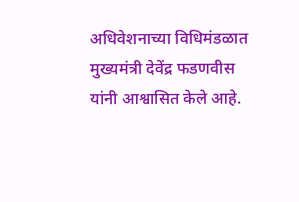अधिवेशनाच्या विधिमंडळात मुख्यमंत्री देवेंद्र फडणवीस यांनी आश्वासित केले आहे.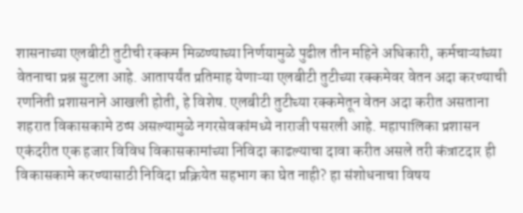शासनाच्या एलबीटी तुटीची रक्कम मिळण्याच्या निर्णयामुळे पुढील तीन महिने अधिकारी, कर्मचाऱ्यांच्या वेतनाचा प्रश्न सुटला आहे. आतापर्यंत प्रतिमाह येणाऱ्या एलबीटी तुटीच्या रक्कमेवर वेतन अदा करण्याची रणनिती प्रशासनाने आखली होती, हे विशेष. एलबीटी तुटीच्या रक्कमेतून वेतन अदा करीत असताना शहरात विकासकामे ठप्प असल्यामुळे नगरसेवकांमध्ये नाराजी पसरली आहे. महापालिका प्रशासन एकंदरीत एक हजार विविध विकासकामांच्या निविदा काढल्याचा दावा करीत असले तरी कंत्राटदार ही विकासकामे करण्यासाठी निविदा प्रक्रियेत सहभाग का घेत नाही? हा संशोधनाचा विषय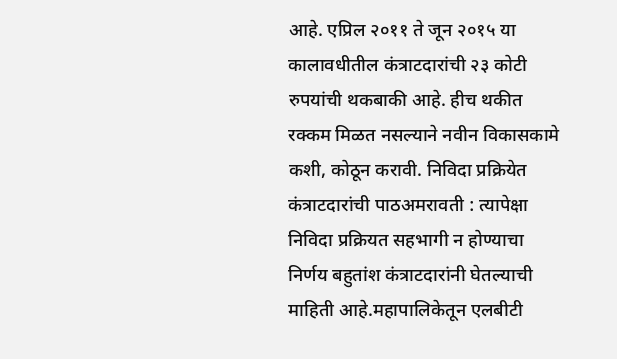आहे. एप्रिल २०११ ते जून २०१५ या कालावधीतील कंत्राटदारांची २३ कोटी रुपयांची थकबाकी आहे. हीच थकीत रक्कम मिळत नसल्याने नवीन विकासकामे कशी, कोठून करावी. निविदा प्रक्रियेत कंत्राटदारांची पाठअमरावती : त्यापेक्षा निविदा प्रक्रियत सहभागी न होण्याचा निर्णय बहुतांश कंत्राटदारांनी घेतल्याची माहिती आहे.महापालिकेतून एलबीटी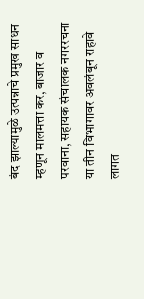बंद झाल्यामुळे उत्पन्नाचे प्रमुख साधन म्हणून मालमत्ता कर, बाजार व परवाना, सहायक संचालक नगररचना या तीन विभागावर अवलंबून राहावे लागत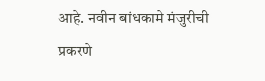आहे. नवीन बांधकामे मंजुरीची प्रकरणे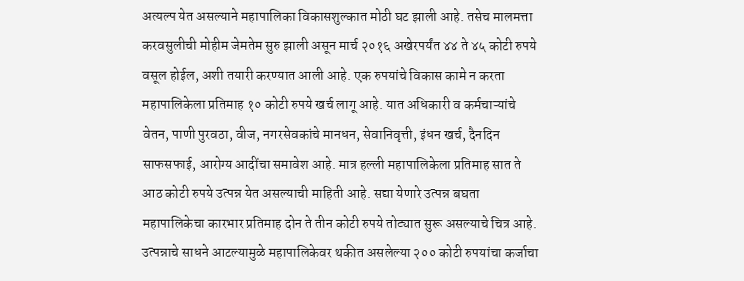अत्यल्प येत असल्याने महापालिका विकासशुल्कात मोठी घट झाली आहे. तसेच मालमत्ता करवसुलीची मोहीम जेमतेम सुरु झाली असून मार्च २०१६ अखेरपर्यंत ४४ ते ४५ कोटी रुपये वसूल होईल, अशी तयारी करण्यात आली आहे. एक रुपयांचे विकास कामे न करता महापालिकेला प्रतिमाह १० कोटी रुपये खर्च लागू आहे. यात अधिकारी व कर्मचाऱ्यांचे वेतन, पाणी पुरवठा, वीज, नगरसेवकांचे मानधन, सेवानिवृत्ती, इंधन खर्च, दैनदिन साफसफाई, आरोग्य आदींचा समावेश आहे. मात्र हल्ली महापालिकेला प्रतिमाह सात ते आठ कोटी रुपये उत्पन्न येत असल्याची माहिती आहे. सद्या येणारे उत्पन्न बघता महापालिकेचा कारभार प्रतिमाह दोन ते तीन कोटी रुपये तोट्यात सुरू असल्याचे चित्र आहे. उत्पन्नाचे साधने आटल्यामुळे महापालिकेवर थकीत असलेल्या २०० कोटी रुपयांचा कर्जाचा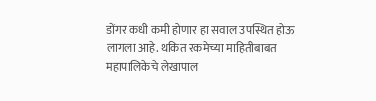डोंगर कधी कमी होणार हा सवाल उपस्थित होऊ लागला आहे. थकित रकमेच्या माहितीबाबत महापालिकेचे लेखापाल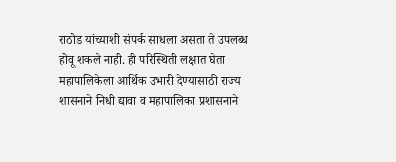राठोड यांच्याशी संपर्क साधला असता ते उपलब्ध होवू शकले नाही. ही परिस्थिती लक्षात घेता महापालिकेला आर्थिक उभारी देण्यासाठी राज्य शासनाने निधी द्यावा व महापालिका प्रशासनाने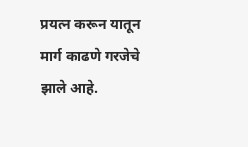प्रयत्न करून यातून मार्ग काढणे गरजेचे झाले आहे.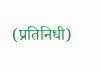(प्रतिनिधी)